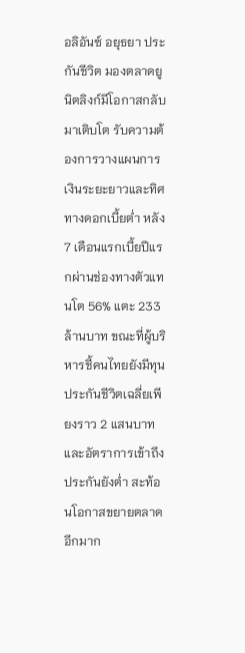อลิอันซ์ อยุธยา ประกันชีวิต มองตลาดยูนิตลิงก์มีโอกาสกลับมาเติบโต รับความต้องการวางแผนการเงินระยะยาวและทิศทางดอกเบี้ยต่ำ หลัง 7 เดือนแรกเบี้ยปีแรกผ่านช่องทางตัวแทนโต 56% แตะ 233 ล้านบาท ขณะที่ผู้บริหารชี้คนไทยยังมีทุนประกันชีวิตเฉลี่ยเพียงราว 2 แสนบาท และอัตราการเข้าถึงประกันยังต่ำ สะท้อนโอกาสขยายตลาดอีกมาก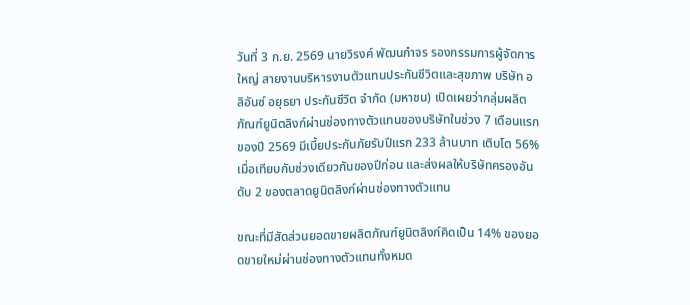วันที่ 3 ก.ย. 2569 นายวิรงค์ พัฒนกำจร รองกรรมการผู้จัดการใหญ่ สายงานบริหารงานตัวแทนประกันชีวิตและสุขภาพ บริษัท อลิอันซ์ อยุธยา ประกันชีวิต จำกัด (มหาชน) เปิดเผยว่ากลุ่มผลิตภัณฑ์ยูนิตลิงก์ผ่านช่องทางตัวแทนของบริษัทในช่วง 7 เดือนแรกของปี 2569 มีเบี้ยประกันภัยรับปีแรก 233 ล้านบาท เติบโต 56% เมื่อเทียบกับช่วงเดียวกันของปีก่อน และส่งผลให้บริษัทครองอันดับ 2 ของตลาดยูนิตลิงก์ผ่านช่องทางตัวแทน

ขณะที่มีสัดส่วนยอดขายผลิตภัณฑ์ยูนิตลิงก์คิดเป็น 14% ของยอดขายใหม่ผ่านช่องทางตัวแทนทั้งหมด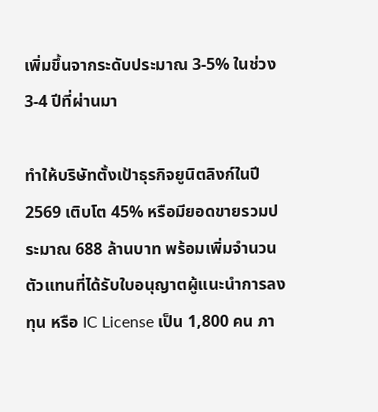เพิ่มขึ้นจากระดับประมาณ 3-5% ในช่วง 3-4 ปีที่ผ่านมา

ทำให้บริษัทตั้งเป้าธุรกิจยูนิตลิงก์ในปี 2569 เติบโต 45% หรือมียอดขายรวมประมาณ 688 ล้านบาท พร้อมเพิ่มจำนวนตัวแทนที่ได้รับใบอนุญาตผู้แนะนำการลงทุน หรือ IC License เป็น 1,800 คน ภา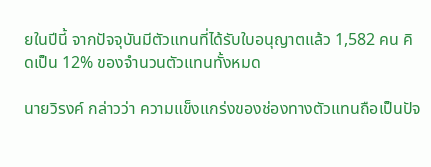ยในปีนี้ จากปัจจุบันมีตัวแทนที่ได้รับใบอนุญาตแล้ว 1,582 คน คิดเป็น 12% ของจำนวนตัวแทนทั้งหมด

นายวิรงค์ กล่าวว่า ความแข็งแกร่งของช่องทางตัวแทนถือเป็นปัจ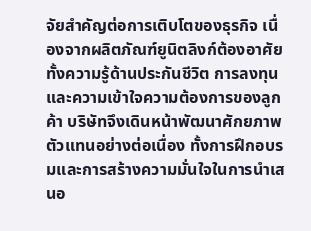จัยสำคัญต่อการเติบโตของธุรกิจ เนื่องจากผลิตภัณฑ์ยูนิตลิงก์ต้องอาศัยทั้งความรู้ด้านประกันชีวิต การลงทุน และความเข้าใจความต้องการของลูกค้า บริษัทจึงเดินหน้าพัฒนาศักยภาพตัวแทนอย่างต่อเนื่อง ทั้งการฝึกอบรมและการสร้างความมั่นใจในการนำเสนอ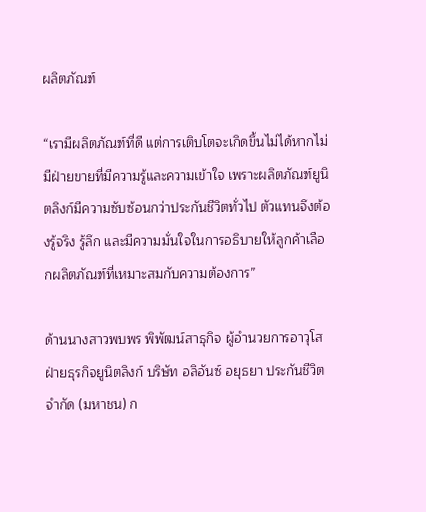ผลิตภัณฑ์

“เรามีผลิตภัณฑ์ที่ดี แต่การเติบโตจะเกิดขึ้นไม่ได้หากไม่มีฝ่ายขายที่มีความรู้และความเข้าใจ เพราะผลิตภัณฑ์ยูนิตลิงก์มีความซับซ้อนกว่าประกันชีวิตทั่วไป ตัวแทนจึงต้องรู้จริง รู้ลึก และมีความมั่นใจในการอธิบายให้ลูกค้าเลือกผลิตภัณฑ์ที่เหมาะสมกับความต้องการ”

ด้านนางสาวพบพร พิพัฒน์สาธุกิจ ผู้อำนวยการอาวุโส ฝ่ายธุรกิจยูนิตลิงก์ บริษัท อลิอันซ์ อยุธยา ประกันชีวิต จำกัด (มหาชน) ก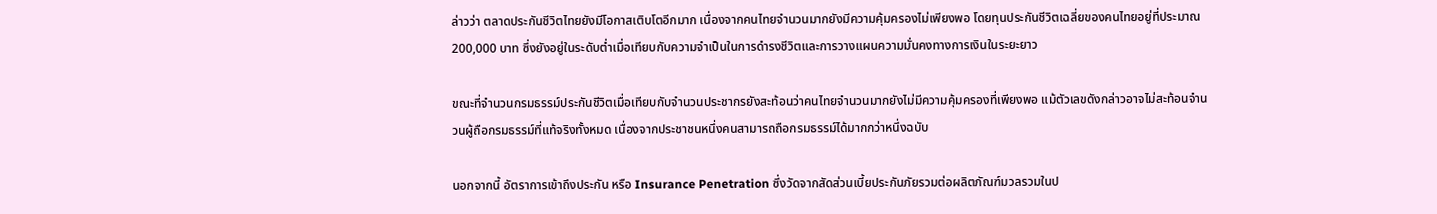ล่าวว่า ตลาดประกันชีวิตไทยยังมีโอกาสเติบโตอีกมาก เนื่องจากคนไทยจำนวนมากยังมีความคุ้มครองไม่เพียงพอ โดยทุนประกันชีวิตเฉลี่ยของคนไทยอยู่ที่ประมาณ 200,000 บาท ซึ่งยังอยู่ในระดับต่ำเมื่อเทียบกับความจำเป็นในการดำรงชีวิตและการวางแผนความมั่นคงทางการเงินในระยะยาว

ขณะที่จำนวนกรมธรรม์ประกันชีวิตเมื่อเทียบกับจำนวนประชากรยังสะท้อนว่าคนไทยจำนวนมากยังไม่มีความคุ้มครองที่เพียงพอ แม้ตัวเลขดังกล่าวอาจไม่สะท้อนจำนวนผู้ถือกรมธรรม์ที่แท้จริงทั้งหมด เนื่องจากประชาชนหนึ่งคนสามารถถือกรมธรรม์ได้มากกว่าหนึ่งฉบับ

นอกจากนี้ อัตราการเข้าถึงประกัน หรือ Insurance Penetration ซึ่งวัดจากสัดส่วนเบี้ยประกันภัยรวมต่อผลิตภัณฑ์มวลรวมในป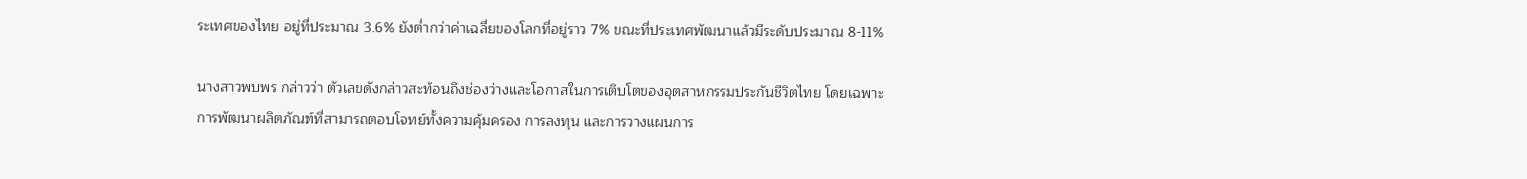ระเทศของไทย อยู่ที่ประมาณ 3.6% ยังต่ำกว่าค่าเฉลี่ยของโลกที่อยู่ราว 7% ขณะที่ประเทศพัฒนาแล้วมีระดับประมาณ 8-11%

นางสาวพบพร กล่าวว่า ตัวเลขดังกล่าวสะท้อนถึงช่องว่างและโอกาสในการเติบโตของอุตสาหกรรมประกันชีวิตไทย โดยเฉพาะการพัฒนาผลิตภัณฑ์ที่สามารถตอบโจทย์ทั้งความคุ้มครอง การลงทุน และการวางแผนการ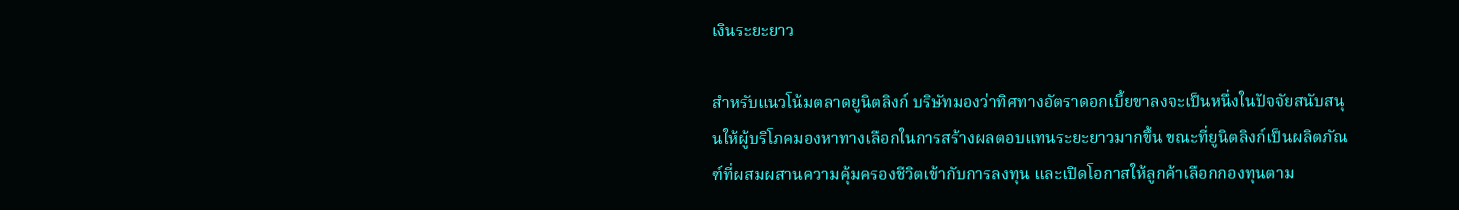เงินระยะยาว

สำหรับแนวโน้มตลาดยูนิตลิงก์ บริษัทมองว่าทิศทางอัตราดอกเบี้ยขาลงจะเป็นหนึ่งในปัจจัยสนับสนุนให้ผู้บริโภคมองหาทางเลือกในการสร้างผลตอบแทนระยะยาวมากขึ้น ขณะที่ยูนิตลิงก์เป็นผลิตภัณฑ์ที่ผสมผสานความคุ้มครองชีวิตเข้ากับการลงทุน และเปิดโอกาสให้ลูกค้าเลือกกองทุนตาม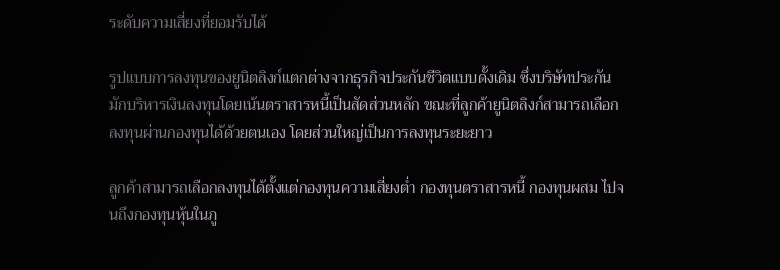ระดับความเสี่ยงที่ยอมรับได้

รูปแบบการลงทุนของยูนิตลิงก์แตกต่างจากธุรกิจประกันชีวิตแบบดั้งเดิม ซึ่งบริษัทประกันมักบริหารเงินลงทุนโดยเน้นตราสารหนี้เป็นสัดส่วนหลัก ขณะที่ลูกค้ายูนิตลิงก์สามารถเลือกลงทุนผ่านกองทุนได้ด้วยตนเอง โดยส่วนใหญ่เป็นการลงทุนระยะยาว

ลูกค้าสามารถเลือกลงทุนได้ตั้งแต่กองทุนความเสี่ยงต่ำ กองทุนตราสารหนี้ กองทุนผสม ไปจนถึงกองทุนหุ้นในภู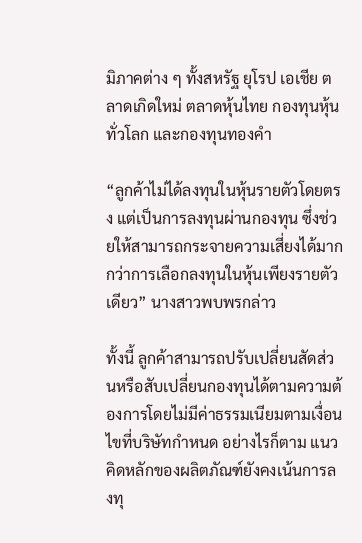มิภาคต่าง ๆ ทั้งสหรัฐ ยุโรป เอเชีย ตลาดเกิดใหม่ ตลาดหุ้นไทย กองทุนหุ้นทั่วโลก และกองทุนทองคำ

“ลูกค้าไม่ได้ลงทุนในหุ้นรายตัวโดยตรง แต่เป็นการลงทุนผ่านกองทุน ซึ่งช่วยให้สามารถกระจายความเสี่ยงได้มากกว่าการเลือกลงทุนในหุ้นเพียงรายตัวเดียว” นางสาวพบพรกล่าว

ทั้งนี้ ลูกค้าสามารถปรับเปลี่ยนสัดส่วนหรือสับเปลี่ยนกองทุนได้ตามความต้องการโดยไม่มีค่าธรรมเนียมตามเงื่อนไขที่บริษัทกำหนด อย่างไรก็ตาม แนวคิดหลักของผลิตภัณฑ์ยังคงเน้นการลงทุ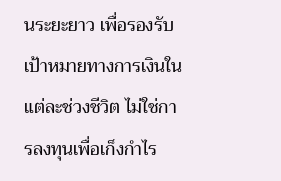นระยะยาว เพื่อรองรับเป้าหมายทางการเงินในแต่ละช่วงชีวิต ไม่ใช่การลงทุนเพื่อเก็งกำไร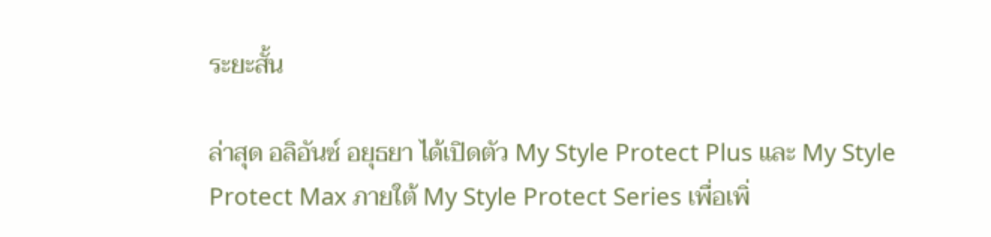ระยะสั้น

ล่าสุด อลิอันซ์ อยุธยา ได้เปิดตัว My Style Protect Plus และ My Style Protect Max ภายใต้ My Style Protect Series เพื่อเพิ่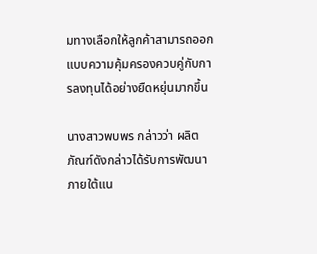มทางเลือกให้ลูกค้าสามารถออกแบบความคุ้มครองควบคู่กับการลงทุนได้อย่างยืดหยุ่นมากขึ้น

นางสาวพบพร กล่าวว่า ผลิตภัณฑ์ดังกล่าวได้รับการพัฒนาภายใต้แน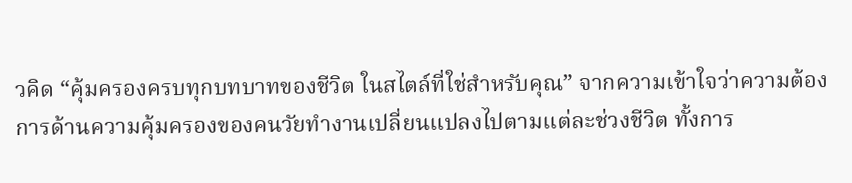วคิด “คุ้มครองครบทุกบทบาทของชีวิต ในสไตล์ที่ใช่สำหรับคุณ” จากความเข้าใจว่าความต้องการด้านความคุ้มครองของคนวัยทำงานเปลี่ยนแปลงไปตามแต่ละช่วงชีวิต ทั้งการ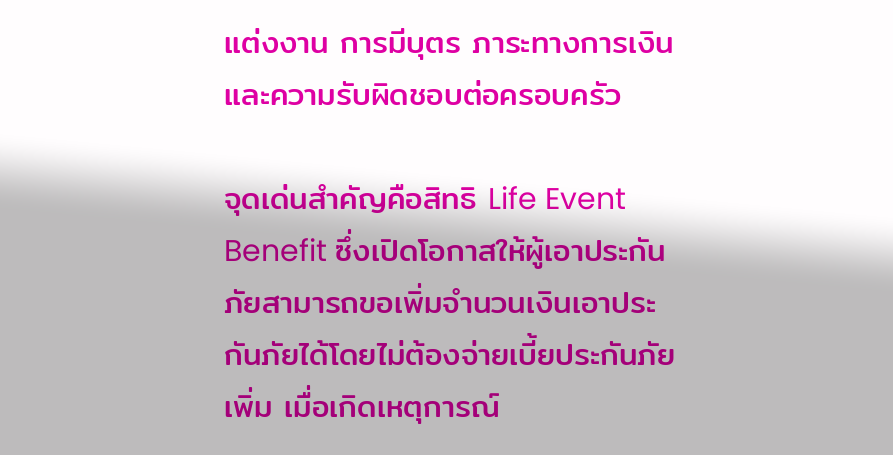แต่งงาน การมีบุตร ภาระทางการเงิน และความรับผิดชอบต่อครอบครัว

จุดเด่นสำคัญคือสิทธิ Life Event Benefit ซึ่งเปิดโอกาสให้ผู้เอาประกันภัยสามารถขอเพิ่มจำนวนเงินเอาประกันภัยได้โดยไม่ต้องจ่ายเบี้ยประกันภัยเพิ่ม เมื่อเกิดเหตุการณ์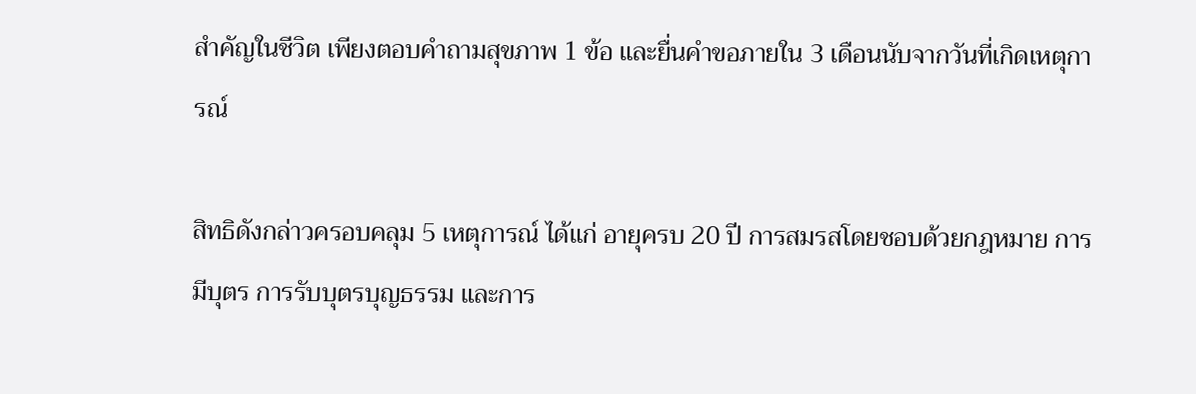สำคัญในชีวิต เพียงตอบคำถามสุขภาพ 1 ข้อ และยื่นคำขอภายใน 3 เดือนนับจากวันที่เกิดเหตุการณ์

สิทธิดังกล่าวครอบคลุม 5 เหตุการณ์ ได้แก่ อายุครบ 20 ปี การสมรสโดยชอบด้วยกฎหมาย การมีบุตร การรับบุตรบุญธรรม และการ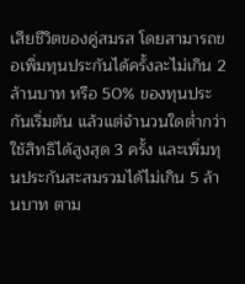เสียชีวิตของคู่สมรส โดยสามารถขอเพิ่มทุนประกันได้ครั้งละไม่เกิน 2 ล้านบาท หรือ 50% ของทุนประกันเริ่มต้น แล้วแต่จำนวนใดต่ำกว่า ใช้สิทธิได้สูงสุด 3 ครั้ง และเพิ่มทุนประกันสะสมรวมได้ไม่เกิน 5 ล้านบาท ตาม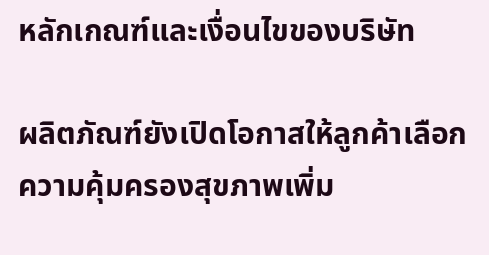หลักเกณฑ์และเงื่อนไขของบริษัท

ผลิตภัณฑ์ยังเปิดโอกาสให้ลูกค้าเลือกความคุ้มครองสุขภาพเพิ่ม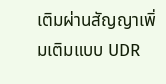เติมผ่านสัญญาเพิ่มเติมแบบ UDR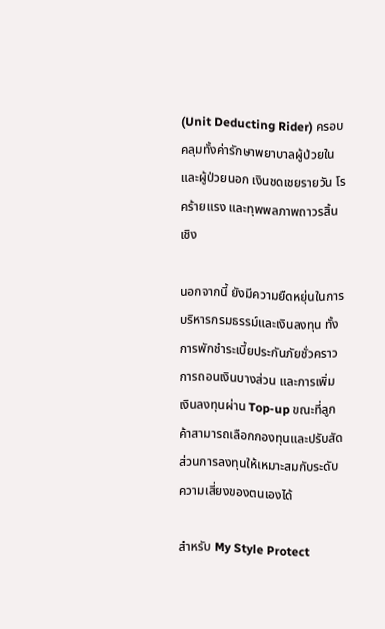(Unit Deducting Rider) ครอบคลุมทั้งค่ารักษาพยาบาลผู้ป่วยในและผู้ป่วยนอก เงินชดเชยรายวัน โรคร้ายแรง และทุพพลภาพถาวรสิ้นเชิง

นอกจากนี้ ยังมีความยืดหยุ่นในการบริหารกรมธรรม์และเงินลงทุน ทั้งการพักชำระเบี้ยประกันภัยชั่วคราว การถอนเงินบางส่วน และการเพิ่มเงินลงทุนผ่าน Top-up ขณะที่ลูกค้าสามารถเลือกกองทุนและปรับสัดส่วนการลงทุนให้เหมาะสมกับระดับความเสี่ยงของตนเองได้

สำหรับ My Style Protect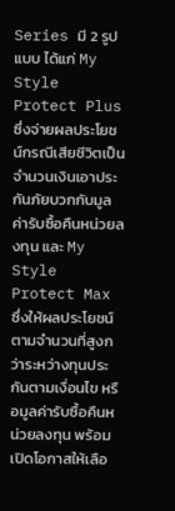Series มี 2 รูปแบบ ได้แก่ My Style Protect Plus ซึ่งจ่ายผลประโยชน์กรณีเสียชีวิตเป็นจำนวนเงินเอาประกันภัยบวกกับมูลค่ารับซื้อคืนหน่วยลงทุน และ My Style Protect Max ซึ่งให้ผลประโยชน์ตามจำนวนที่สูงกว่าระหว่างทุนประกันตามเงื่อนไข หรือมูลค่ารับซื้อคืนหน่วยลงทุน พร้อมเปิดโอกาสให้เลือ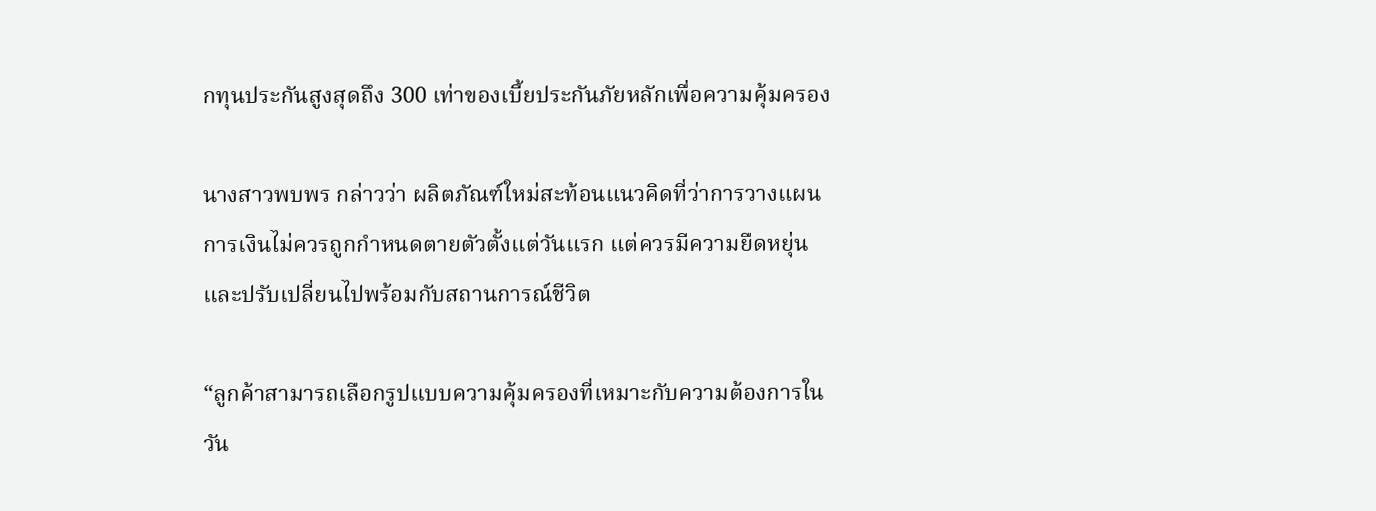กทุนประกันสูงสุดถึง 300 เท่าของเบี้ยประกันภัยหลักเพื่อความคุ้มครอง

นางสาวพบพร กล่าวว่า ผลิตภัณฑ์ใหม่สะท้อนแนวคิดที่ว่าการวางแผนการเงินไม่ควรถูกกำหนดตายตัวตั้งแต่วันแรก แต่ควรมีความยืดหยุ่นและปรับเปลี่ยนไปพร้อมกับสถานการณ์ชีวิต

“ลูกค้าสามารถเลือกรูปแบบความคุ้มครองที่เหมาะกับความต้องการในวัน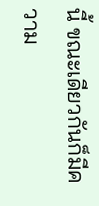นี้ ขณะเดียวกันก็มีความ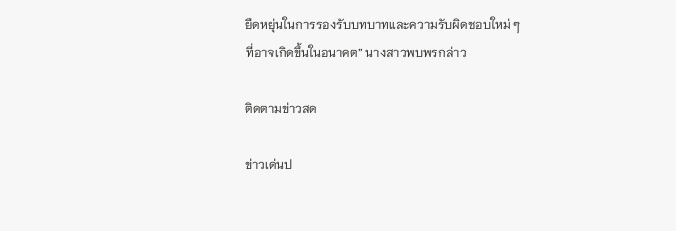ยืดหยุ่นในการรองรับบทบาทและความรับผิดชอบใหม่ ๆ ที่อาจเกิดขึ้นในอนาคต” นางสาวพบพรกล่าว

ติดตามข่าวสด

ข่าวเด่นป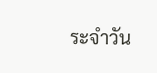ระจำวัน